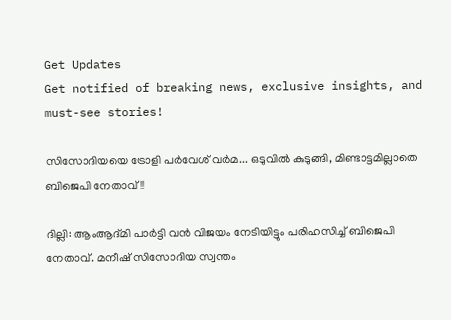Get Updates
Get notified of breaking news, exclusive insights, and must-see stories!

സിസോദിയയെ ട്രോളി പര്‍വേശ് വര്‍മ... ഒടുവില്‍ കുടുങ്ങി, മിണ്ടാട്ടമില്ലാതെ ബിജെപി നേതാവ്!!

ദില്ലി: ആംആദ്മി പാര്‍ട്ടി വന്‍ വിജയം നേടിയിട്ടും പരിഹസിച്ച് ബിജെപി നേതാവ്. മനീഷ് സിസോദിയ സ്വന്തം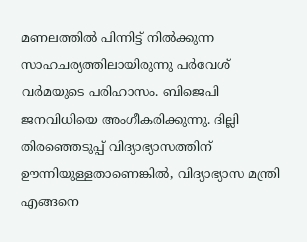മണലത്തില്‍ പിന്നിട്ട് നില്‍ക്കുന്ന സാഹചര്യത്തിലായിരുന്നു പര്‍വേശ് വര്‍മയുടെ പരിഹാസം. ബിജെപി ജനവിധിയെ അംഗീകരിക്കുന്നു. ദില്ലി തിരഞ്ഞെടുപ്പ് വിദ്യാഭ്യാസത്തിന് ഊന്നിയുള്ളതാണെങ്കില്‍, വിദ്യാഭ്യാസ മന്ത്രി എങ്ങനെ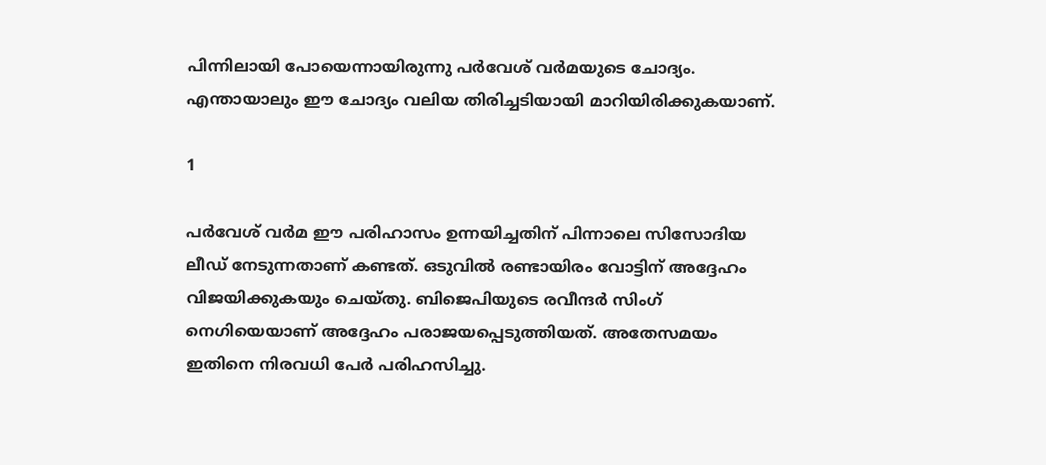പിന്നിലായി പോയെന്നായിരുന്നു പര്‍വേശ് വര്‍മയുടെ ചോദ്യം. എന്തായാലും ഈ ചോദ്യം വലിയ തിരിച്ചടിയായി മാറിയിരിക്കുകയാണ്.

1

പര്‍വേശ് വര്‍മ ഈ പരിഹാസം ഉന്നയിച്ചതിന് പിന്നാലെ സിസോദിയ ലീഡ് നേടുന്നതാണ് കണ്ടത്. ഒടുവില്‍ രണ്ടായിരം വോട്ടിന് അദ്ദേഹം വിജയിക്കുകയും ചെയ്തു. ബിജെപിയുടെ രവീന്ദര്‍ സിംഗ് നെഗിയെയാണ് അദ്ദേഹം പരാജയപ്പെടുത്തിയത്. അതേസമയം ഇതിനെ നിരവധി പേര്‍ പരിഹസിച്ചു.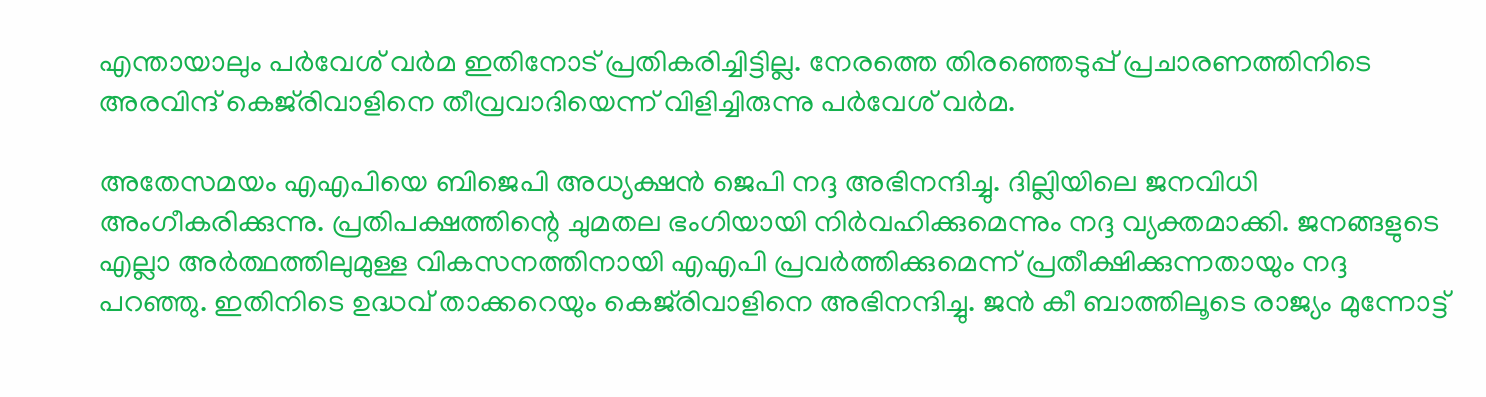എന്തായാലും പര്‍വേശ് വര്‍മ ഇതിനോട് പ്രതികരിച്ചിട്ടില്ല. നേരത്തെ തിരഞ്ഞെടുപ്പ് പ്രചാരണത്തിനിടെ അരവിന്ദ് കെജ്‌രിവാളിനെ തീവ്രവാദിയെന്ന് വിളിച്ചിരുന്നു പര്‍വേശ് വര്‍മ.

അതേസമയം എഎപിയെ ബിജെപി അധ്യക്ഷന്‍ ജെപി നദ്ദ അഭിനന്ദിച്ചു. ദില്ലിയിലെ ജനവിധി അംഗീകരിക്കുന്നു. പ്രതിപക്ഷത്തിന്റെ ചുമതല ഭംഗിയായി നിര്‍വഹിക്കുമെന്നും നദ്ദ വ്യക്തമാക്കി. ജനങ്ങളുടെ എല്ലാ അര്‍ത്ഥത്തിലുമുള്ള വികസനത്തിനായി എഎപി പ്രവര്‍ത്തിക്കുമെന്ന് പ്രതീക്ഷിക്കുന്നതായും നദ്ദ പറഞ്ഞു. ഇതിനിടെ ഉദ്ധവ് താക്കറെയും കെജ്‌രിവാളിനെ അഭിനന്ദിച്ചു. ജന്‍ കീ ബാത്തിലൂടെ രാജ്യം മുന്നോട്ട്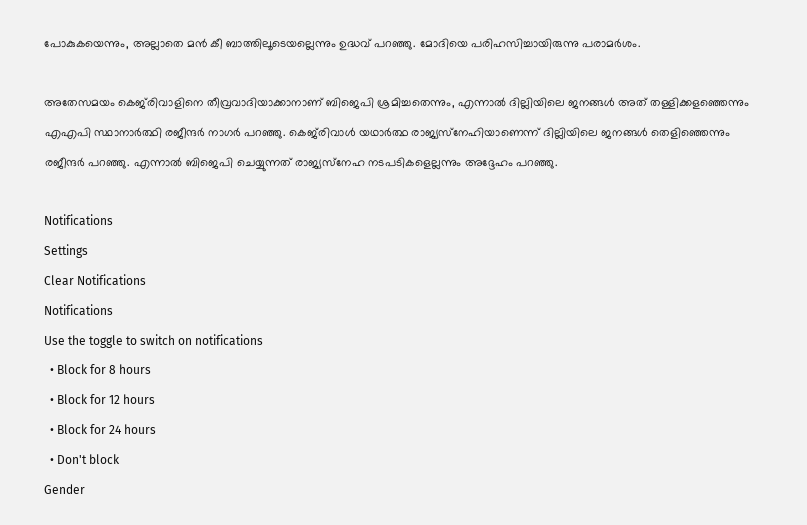പോകുകയെന്നും, അല്ലാതെ മന്‍ കീ ബാത്തിലൂടെയല്ലെന്നും ഉദ്ധവ് പറഞ്ഞു. മോദിയെ പരിഹസിച്ചായിരുന്നു പരാമര്‍ശം.

അതേസമയം കെജ്‌രിവാളിനെ തീവ്രവാദിയാക്കാനാണ് ബിജെപി ശ്രമിച്ചതെന്നും, എന്നാല്‍ ദില്ലിയിലെ ജനങ്ങള്‍ അത് തള്ളിക്കളഞ്ഞെന്നും എഎപി സ്ഥാനാര്‍ത്ഥി രജീന്ദര്‍ നാഗര്‍ പറഞ്ഞു. കെജ്‌രിവാള്‍ യഥാര്‍ത്ഥ രാജ്യസ്‌നേഹിയാണെന്ന് ദില്ലിയിലെ ജനങ്ങള്‍ തെളിഞ്ഞെന്നും രജീന്ദര്‍ പറഞ്ഞു. എന്നാല്‍ ബിജെപി ചെയ്യുന്നത് രാജ്യസ്‌നേഹ നടപടികളെല്ലന്നും അദ്ദേഹം പറഞ്ഞു.

Notifications
Settings
Clear Notifications
Notifications
Use the toggle to switch on notifications
  • Block for 8 hours
  • Block for 12 hours
  • Block for 24 hours
  • Don't block
Gender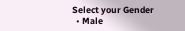Select your Gender
  • Male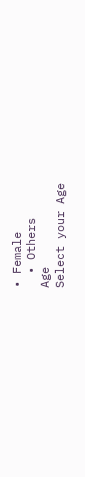• Female
  • Others
Age
Select your Age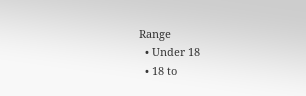Range
  • Under 18
  • 18 to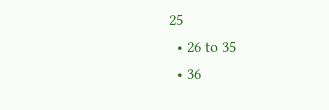25
  • 26 to 35
  • 36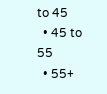to 45
  • 45 to 55
  • 55+